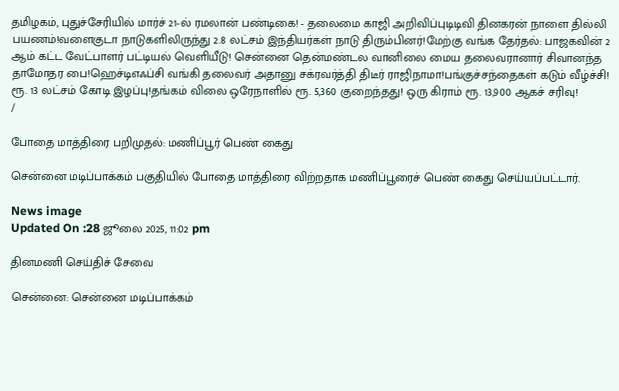தமிழகம், புதுச்சேரியில் மார்ச் 21-ல் ரமலான் பண்டிகை! - தலைமை காஜி அறிவிப்புடிடிவி தினகரன் நாளை தில்லி பயணம்!வளைகுடா நாடுகளிலிருந்து 2.8 லட்சம் இந்தியர்கள் நாடு திரும்பினர்!மேற்கு வங்க தேர்தல்: பாஜகவின் 2 ஆம் கட்ட வேட்பாளர் பட்டியல் வெளியீடு! சென்னை தென்மண்டல வானிலை மைய தலைவரானார் சிவானந்த தாமோதர பை!ஹெச்டிஎஃப்சி வங்கி தலைவர் அதானு சக்ரவர்த்தி திடீர் ராஜிநாமா!பங்குச்சந்தைகள் கடும் வீழ்ச்சி! ரூ. 13 லட்சம் கோடி இழப்பு!தங்கம் விலை ஒரேநாளில் ரூ. 5,360 குறைந்தது! ஒரு கிராம் ரூ. 13,900 ஆகச் சரிவு!
/

போதை மாத்திரை பறிமுதல்: மணிப்பூர் பெண் கைது

சென்னை மடிப்பாக்கம் பகுதியில் போதை மாத்திரை விற்றதாக மணிப்பூரைச் பெண் கைது செய்யப்பட்டார்.

News image
Updated On :28 ஜூலை 2025, 11:02 pm

தினமணி செய்திச் சேவை

சென்னை: சென்னை மடிப்பாக்கம்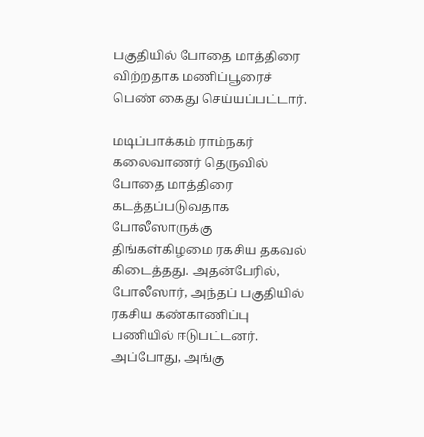பகுதியில் போதை மாத்திரை விற்றதாக மணிப்பூரைச் பெண் கைது செய்யப்பட்டார்.

மடிப்பாக்கம் ராம்நகர் கலைவாணர் தெருவில் போதை மாத்திரை கடத்தப்படுவதாக போலீஸாருக்கு திங்கள்கிழமை ரகசிய தகவல் கிடைத்தது. அதன்பேரில், போலீஸார், அந்தப் பகுதியில் ரகசிய கண்காணிப்பு பணியில் ஈடுபட்டனர். அப்போது, அங்கு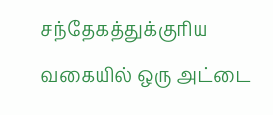சந்தேகத்துக்குரிய வகையில் ஒரு அட்டை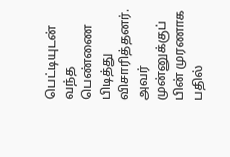பெட்டியுடன் வந்த பெண்ணை பிடித்து விசாரித்தனர். அவர் முன்னுக்குப் பின் முரணாக பதில்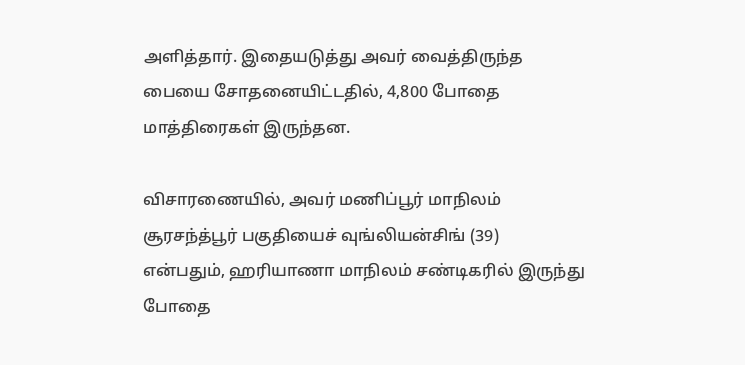அளித்தார். இதையடுத்து அவர் வைத்திருந்த பையை சோதனையிட்டதில், 4,800 போதை மாத்திரைகள் இருந்தன.

விசாரணையில், அவர் மணிப்பூர் மாநிலம் சூரசந்த்பூர் பகுதியைச் வுங்லியன்சிங் (39) என்பதும், ஹரியாணா மாநிலம் சண்டிகரில் இருந்து போதை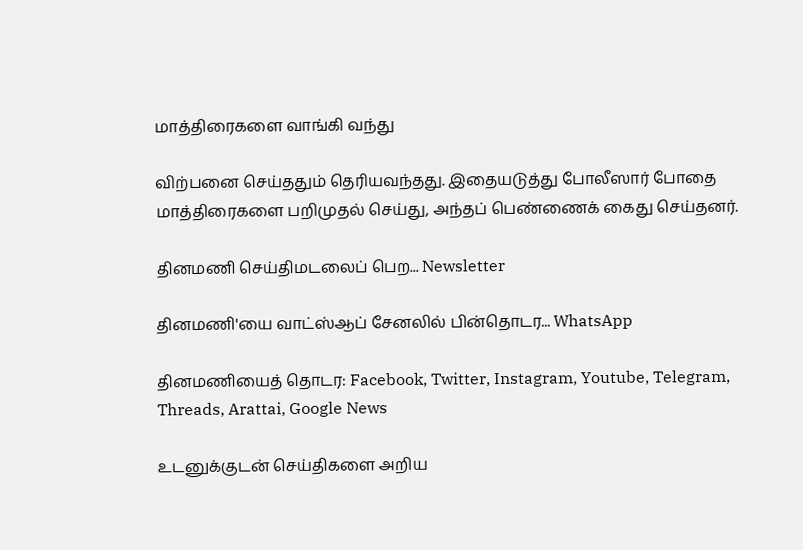மாத்திரைகளை வாங்கி வந்து

விற்பனை செய்ததும் தெரியவந்தது. இதையடுத்து போலீஸார் போதை மாத்திரைகளை பறிமுதல் செய்து, அந்தப் பெண்ணைக் கைது செய்தனர்.

தினமணி செய்திமடலைப் பெற... Newsletter

தினமணி'யை வாட்ஸ்ஆப் சேனலில் பின்தொடர... WhatsApp

தினமணியைத் தொடர: Facebook, Twitter, Instagram, Youtube, Telegram, Threads, Arattai, Google News

உடனுக்குடன் செய்திகளை அறிய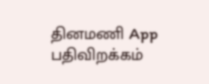தினமணி App பதிவிறக்கம்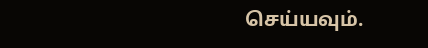செய்யவும்.